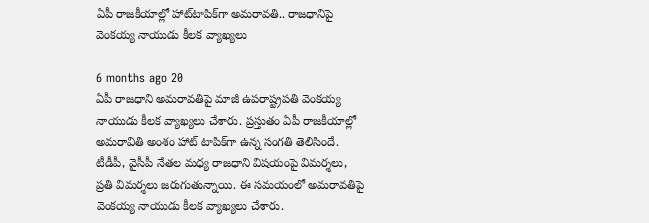ఏపీ రాజకీయాల్లో హాట్‌టాపిక్‌గా అమరావతి.. రాజధానిపై వెంకయ్య నాయుడు కీలక వ్యాఖ్యలు

6 months ago 20
ఏపీ రాజధాని అమరావతిపై మాజీ ఉపరాష్ట్రపతి వెంకయ్య నాయుడు కీలక వ్యాఖ్యలు చేశారు. ప్రస్తుతం ఏపీ రాజకీయాల్లో అమరావితి అంశం హాట్ టాపిక్‌గా ఉన్న సంగతి తెలిసిందే. టీడీపీ, వైసీపీ నేతల మధ్య రాజధాని విషయంపై విమర్శలు, ప్రతి విమర్శలు జరుగుతున్నాయి. ఈ సమయంలో అమరావతిపై వెంకయ్య నాయుడు కీలక వ్యాఖ్యలు చేశారు.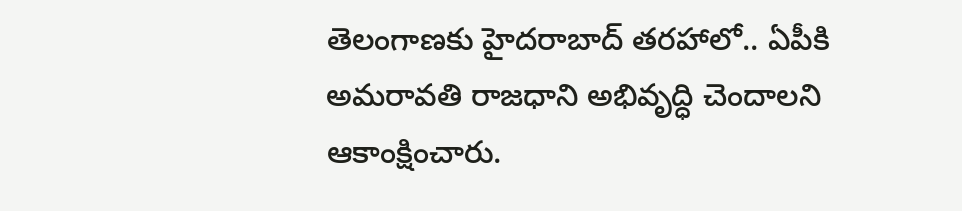తెలంగాణకు హైదరాబాద్ తరహాలో.. ఏపీకి అమరావతి రాజధాని అభివృద్ధి చెందాలని ఆకాంక్షించారు.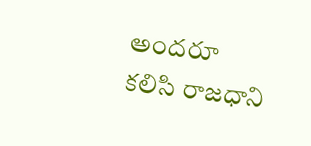అందరూ కలిసి రాజధాని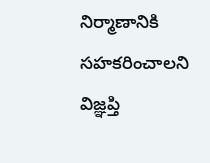నిర్మాణానికి సహకరించాలని విజ్ఞప్తి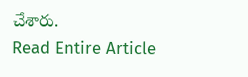చేశారు.
Read Entire Article